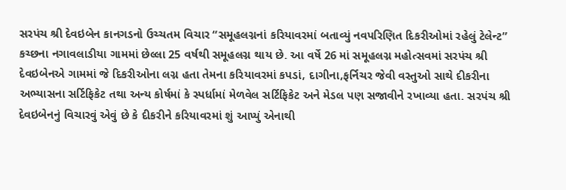સરપંચ શ્રી દેવઇબેન કાનગડનો ઉચ્ચતમ વિચાર “સમૂહલગ્નનાં કરિયાવરમાં બતાવ્યું નવપરિણિત દિકરીઓમાં રહેલું ટેલેન્ટ”
કચ્છના નગાવલાડીયા ગામમાં છેલ્લા 25 વર્ષથી સમૂહલગ્ન થાય છે. આ વર્ષે 26 માં સમૂહલગ્ન મહોત્સવમાં સરપંચ શ્રી દેવઇબેનએ ગામમાં જે દિકરીઓના લગ્ન હતા તેમના કરિયાવરમાં કપડાં, દાગીના,ફર્નિચર જેવી વસ્તુઓ સાથે દીકરીના અભ્યાસના સર્ટિફિકેટ તથા અન્ય કોર્ષમાં કે સ્પર્ધામાં મેળવેલ સર્ટિફિકેટ અને મેડલ પણ સજાવીને રખાવ્યા હતા. સરપંચ શ્રી દેવઇબેનનું વિચારવું એવું છે કે દીકરીને કરિયાવરમાં શું આપ્યું એનાથી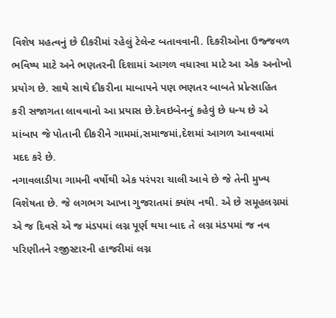વિશેષ મહત્વનું છે દીકરીમાં રહેલું ટેલેન્ટ બતાવવાની. દિકરીઓના ઉજ્જવળ ભવિષ્ય માટે અને ભણતરની દિશામાં આગળ વધારવા માટે આ એક અનોખો પ્રયોગ છે. સાથે સાથે દીકરીના માબાપને પણ ભણતર બાબતે પ્રોત્સાહિત કરી સજાગતા લાવવાનો આ પ્રયાસ છે.દેવઇબેનનું કહેવું છે ધન્ય છે એ માંબાપ જે પોતાની દીકરીને ગામમાં,સમાજમાં,દેશમાં આગળ આવવામાં મદદ કરે છે.
નગાવલાડીયા ગામની વર્ષોથી એક પરંપરા ચાલી આવે છે જે તેની મુખ્ય વિશેષતા છે. જે લગભગ આખા ગુજરાતમાં ક્યાંય નથી. એ છે સમૂહલગ્નમાં એ જ દિવસે એ જ મંડપમાં લગ્ન પૂર્ણ થયા બાદ તે લગ્ન મંડપમાં જ નવ પરિણીતને રજીસ્ટારની હાજરીમાં લગ્ન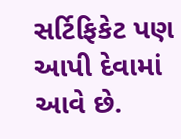સર્ટિફિકેટ પણ આપી દેવામાં આવે છે.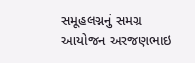સમૂહલગ્નનું સમગ્ર આયોજન અરજણભાઇ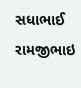સધાભાઈ રામજીભાઇ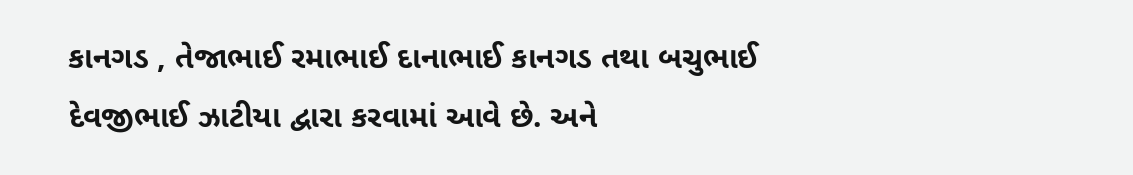કાનગડ , તેજાભાઈ રમાભાઈ દાનાભાઈ કાનગડ તથા બચુભાઈ દેવજીભાઈ ઝાટીયા દ્વારા કરવામાં આવે છે. અને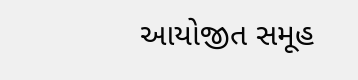આયોજીત સમૂહ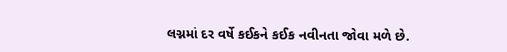લગ્નમાં દર વર્ષે કઈકને કઈક નવીનતા જોવા મળે છે.